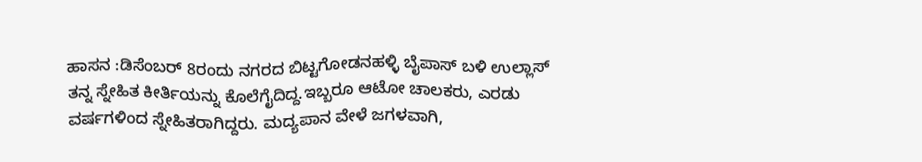ಹಾಸನ :ಡಿಸೆಂಬರ್ 8ರಂದು ನಗರದ ಬಿಟ್ಟಗೋಡನಹಳ್ಳಿ ಬೈಪಾಸ್ ಬಳಿ ಉಲ್ಲಾಸ್ ತನ್ನ ಸ್ನೇಹಿತ ಕೀರ್ತಿಯನ್ನು ಕೊಲೆಗೈದಿದ್ದ.ಇಬ್ಬರೂ ಆಟೋ ಚಾಲಕರು, ಎರಡು ವರ್ಷಗಳಿಂದ ಸ್ನೇಹಿತರಾಗಿದ್ದರು. ಮದ್ಯಪಾನ ವೇಳೆ ಜಗಳವಾಗಿ,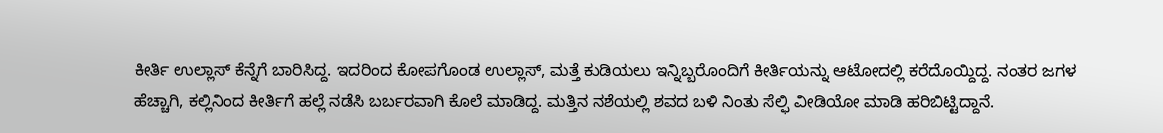ಕೀರ್ತಿ ಉಲ್ಲಾಸ್ ಕೆನ್ನೆಗೆ ಬಾರಿಸಿದ್ದ. ಇದರಿಂದ ಕೋಪಗೊಂಡ ಉಲ್ಲಾಸ್, ಮತ್ತೆ ಕುಡಿಯಲು ಇನ್ನಿಬ್ಬರೊಂದಿಗೆ ಕೀರ್ತಿಯನ್ನು ಆಟೋದಲ್ಲಿ ಕರೆದೊಯ್ದಿದ್ದ. ನಂತರ ಜಗಳ ಹೆಚ್ಚಾಗಿ, ಕಲ್ಲಿನಿಂದ ಕೀರ್ತಿಗೆ ಹಲ್ಲೆ ನಡೆಸಿ ಬರ್ಬರವಾಗಿ ಕೊಲೆ ಮಾಡಿದ್ದ. ಮತ್ತಿನ ನಶೆಯಲ್ಲಿ ಶವದ ಬಳಿ ನಿಂತು ಸೆಲ್ಫಿ ವೀಡಿಯೋ ಮಾಡಿ ಹರಿಬಿಟ್ಟಿದ್ದಾನೆ.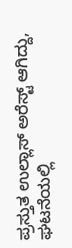ಪ್ರಸ್ತುತ ಉಲ್ಲಾಸ್ ಅರೆಸ್ಟ್ ಆಗಿದ್ದು, ಘಟನೆಯಲ್ಲಿ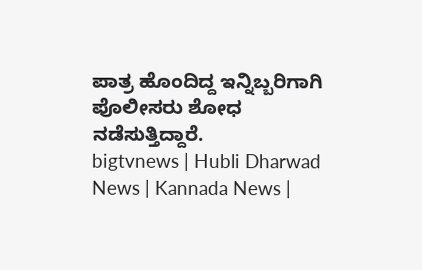ಪಾತ್ರ ಹೊಂದಿದ್ದ ಇನ್ನಿಬ್ಬರಿಗಾಗಿ ಪೊಲೀಸರು ಶೋಧ ನಡೆಸುತ್ತಿದ್ದಾರೆ.
bigtvnews | Hubli Dharwad News | Kannada News |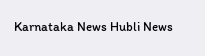Karnataka News Hubli News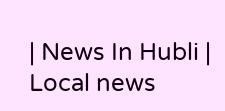| News In Hubli | Local news